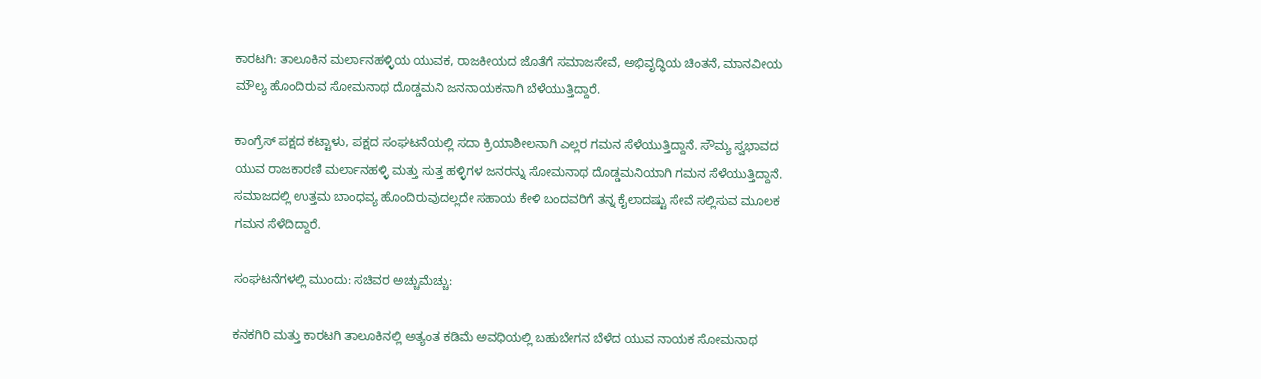ಕಾರಟಗಿ: ತಾಲೂಕಿನ ಮರ್ಲಾನಹಳ್ಳಿಯ ಯುವಕ, ರಾಜಕೀಯದ ಜೊತೆಗೆ ಸಮಾಜಸೇವೆ, ಅಭಿವೃದ್ಧಿಯ ಚಿಂತನೆ, ಮಾನವೀಯ ಮೌಲ್ಯ ಹೊಂದಿರುವ ಸೋಮನಾಥ ದೊಡ್ಡಮನಿ ಜನನಾಯಕನಾಗಿ ಬೆಳೆಯುತ್ತಿದ್ದಾರೆ.

ಕಾಂಗ್ರೆಸ್ ಪಕ್ಷದ ಕಟ್ಟಾಳು, ಪಕ್ಷದ ಸಂಘಟನೆಯಲ್ಲಿ ಸದಾ ಕ್ರಿಯಾಶೀಲನಾಗಿ ಎಲ್ಲರ ಗಮನ ಸೆಳೆಯುತ್ತಿದ್ದಾನೆ. ಸೌಮ್ಯ ಸ್ವಭಾವದ ಯುವ ರಾಜಕಾರಣಿ ಮರ್ಲಾನಹಳ್ಳಿ ಮತ್ತು ಸುತ್ತ ಹಳ್ಳಿಗಳ ಜನರನ್ನು ಸೋಮನಾಥ ದೊಡ್ಡಮನಿಯಾಗಿ ಗಮನ ಸೆಳೆಯುತ್ತಿದ್ದಾನೆ. ಸಮಾಜದಲ್ಲಿ ಉತ್ತಮ ಬಾಂಧವ್ಯ ಹೊಂದಿರುವುದಲ್ಲದೇ ಸಹಾಯ ಕೇಳಿ ಬಂದವರಿಗೆ ತನ್ನ ಕೈಲಾದಷ್ಟು ಸೇವೆ ಸಲ್ಲಿಸುವ ಮೂಲಕ ಗಮನ ಸೆಳೆದಿದ್ದಾರೆ.

ಸಂಘಟನೆಗಳಲ್ಲಿ ಮುಂದು: ಸಚಿವರ ಅಚ್ಚುಮೆಚ್ಚು:

ಕನಕಗಿರಿ ಮತ್ತು ಕಾರಟಗಿ ತಾಲೂಕಿನಲ್ಲಿ ಅತ್ಯಂತ ಕಡಿಮೆ ಅವಧಿಯಲ್ಲಿ ಬಹುಬೇಗನ ಬೆಳೆದ ಯುವ ನಾಯಕ ಸೋಮನಾಥ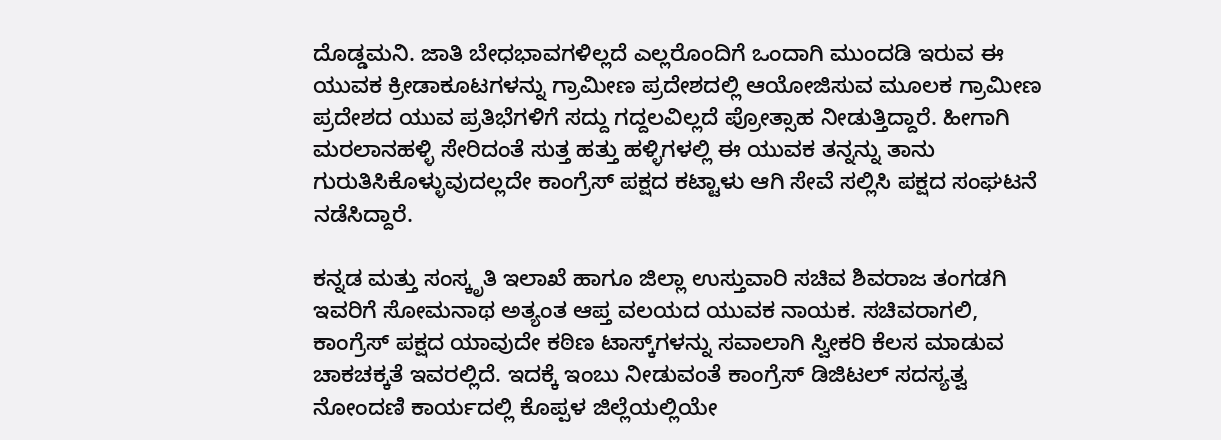ದೊಡ್ಡಮನಿ. ಜಾತಿ ಬೇಧಭಾವಗಳಿಲ್ಲದೆ ಎಲ್ಲರೊಂದಿಗೆ ಒಂದಾಗಿ ಮುಂದಡಿ ಇರುವ ಈ ಯುವಕ ಕ್ರೀಡಾಕೂಟಗಳನ್ನು ಗ್ರಾಮೀಣ ಪ್ರದೇಶದಲ್ಲಿ ಆಯೋಜಿಸುವ ಮೂಲಕ ಗ್ರಾಮೀಣ ಪ್ರದೇಶದ ಯುವ ಪ್ರತಿಭೆಗಳಿಗೆ ಸದ್ದು ಗದ್ದಲವಿಲ್ಲದೆ ಪ್ರೋತ್ಸಾಹ ನೀಡುತ್ತಿದ್ದಾರೆ. ಹೀಗಾಗಿ ಮರಲಾನಹಳ್ಳಿ ಸೇರಿದಂತೆ ಸುತ್ತ ಹತ್ತು ಹಳ್ಳಿಗಳಲ್ಲಿ ಈ ಯುವಕ ತನ್ನನ್ನು ತಾನು ಗುರುತಿಸಿಕೊಳ್ಳುವುದಲ್ಲದೇ ಕಾಂಗ್ರೆಸ್ ಪಕ್ಷದ ಕಟ್ಟಾಳು ಆಗಿ ಸೇವೆ ಸಲ್ಲಿಸಿ ಪಕ್ಷದ ಸಂಘಟನೆ ನಡೆಸಿದ್ದಾರೆ.

ಕನ್ನಡ ಮತ್ತು ಸಂಸ್ಕೃತಿ ಇಲಾಖೆ ಹಾಗೂ ಜಿಲ್ಲಾ ಉಸ್ತುವಾರಿ ಸಚಿವ ಶಿವರಾಜ ತಂಗಡಗಿ ಇವರಿಗೆ ಸೋಮನಾಥ ಅತ್ಯಂತ ಆಪ್ತ ವಲಯದ ಯುವಕ ನಾಯಕ. ಸಚಿವರಾಗಲಿ, ಕಾಂಗ್ರೆಸ್ ಪಕ್ಷದ ಯಾವುದೇ ಕಠಿಣ ಟಾಸ್ಕ್‌ಗಳನ್ನು ಸವಾಲಾಗಿ ಸ್ವೀಕರಿ ಕೆಲಸ ಮಾಡುವ ಚಾಕಚಕ್ಕತೆ ಇವರಲ್ಲಿದೆ. ಇದಕ್ಕೆ ಇಂಬು ನೀಡುವಂತೆ ಕಾಂಗ್ರೆಸ್ ಡಿಜಿಟಲ್ ಸದಸ್ಯತ್ವ ನೋಂದಣಿ ಕಾರ್ಯದಲ್ಲಿ ಕೊಪ್ಪಳ ಜಿಲ್ಲೆಯಲ್ಲಿಯೇ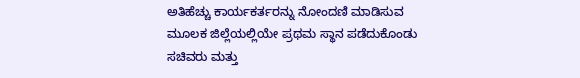ಅತಿಹೆಚ್ಚು ಕಾರ್ಯಕರ್ತರನ್ನು ನೋಂದಣಿ ಮಾಡಿಸುವ ಮೂಲಕ ಜಿಲ್ಲೆಯಲ್ಲಿಯೇ ಪ್ರಥಮ ಸ್ಥಾನ ಪಡೆದುಕೊಂಡು ಸಚಿವರು ಮತ್ತು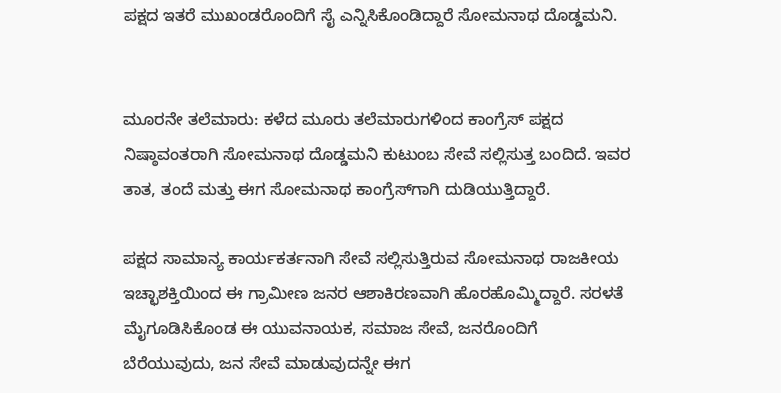ಪಕ್ಷದ ಇತರೆ ಮುಖಂಡರೊಂದಿಗೆ ಸೈ ಎನ್ನಿಸಿಕೊಂಡಿದ್ದಾರೆ ಸೋಮನಾಥ ದೊಡ್ಡಮನಿ.


ಮೂರನೇ ತಲೆಮಾರು: ಕಳೆದ ಮೂರು ತಲೆಮಾರುಗಳಿಂದ ಕಾಂಗ್ರೆಸ್ ಪಕ್ಷದ ನಿಷ್ಠಾವಂತರಾಗಿ ಸೋಮನಾಥ ದೊಡ್ಡಮನಿ ಕುಟುಂಬ ಸೇವೆ ಸಲ್ಲಿಸುತ್ತ ಬಂದಿದೆ. ಇವರ ತಾತ, ತಂದೆ ಮತ್ತು ಈಗ ಸೋಮನಾಥ ಕಾಂಗ್ರೆಸ್‌ಗಾಗಿ ದುಡಿಯುತ್ತಿದ್ದಾರೆ.

ಪಕ್ಷದ ಸಾಮಾನ್ಯ ಕಾರ್ಯಕರ್ತನಾಗಿ ಸೇವೆ ಸಲ್ಲಿಸುತ್ತಿರುವ ಸೋಮನಾಥ ರಾಜಕೀಯ ಇಚ್ಛಾಶಕ್ತಿಯಿಂದ ಈ ಗ್ರಾಮೀಣ ಜನರ ಆಶಾಕಿರಣವಾಗಿ ಹೊರಹೊಮ್ಮಿದ್ದಾರೆ. ಸರಳತೆ ಮೈಗೂಡಿಸಿಕೊಂಡ ಈ ಯುವನಾಯಕ, ಸಮಾಜ ಸೇವೆ, ಜನರೊಂದಿಗೆ ಬೆರೆಯುವುದು, ಜನ ಸೇವೆ ಮಾಡುವುದನ್ನೇ ಈಗ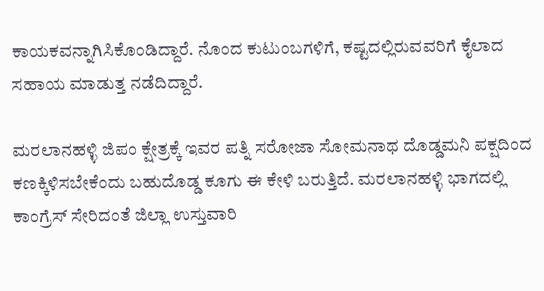ಕಾಯಕವನ್ನಾಗಿಸಿಕೊಂಡಿದ್ದಾರೆ. ನೊಂದ ಕುಟುಂಬಗಳಿಗೆ, ಕಷ್ಟದಲ್ಲಿರುವವರಿಗೆ ಕೈಲಾದ ಸಹಾಯ ಮಾಡುತ್ತ ನಡೆದಿದ್ದಾರೆ.

ಮರಲಾನಹಳ್ಳಿ ಜಿಪಂ ಕ್ಷೇತ್ರಕ್ಕೆ ಇವರ ಪತ್ನಿ ಸರೋಜಾ ಸೋಮನಾಥ ದೊಡ್ಡಮನಿ ಪಕ್ಷದಿಂದ ಕಣಕ್ಕಿಳಿಸಬೇಕೆಂದು ಬಹುದೊಡ್ಡ ಕೂಗು ಈ ಕೇಳಿ ಬರುತ್ತಿದೆ. ಮರಲಾನಹಳ್ಳಿ ಭಾಗದಲ್ಲಿ ಕಾಂಗ್ರೆಸ್ ಸೇರಿದಂತೆ ಜಿಲ್ಲಾ ಉಸ್ತುವಾರಿ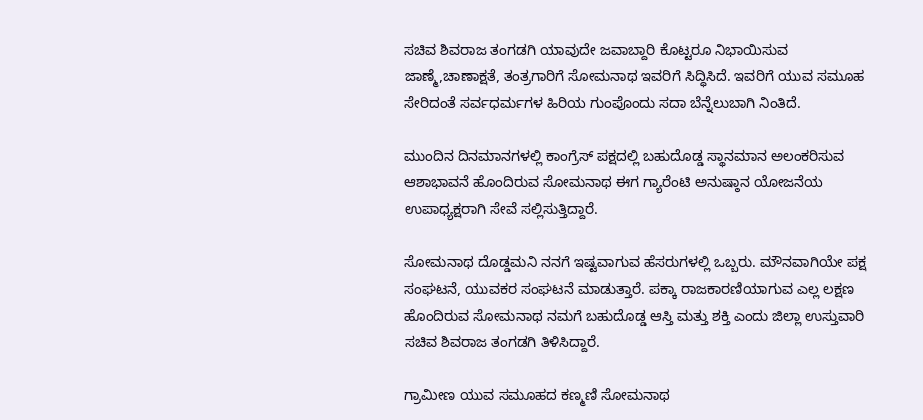ಸಚಿವ ಶಿವರಾಜ ತಂಗಡಗಿ ಯಾವುದೇ ಜವಾಬ್ದಾರಿ ಕೊಟ್ಟರೂ ನಿಭಾಯಿಸುವ ಜಾಣ್ಮೆ,ಚಾಣಾಕ್ಷತೆ, ತಂತ್ರಗಾರಿಗೆ ಸೋಮನಾಥ ಇವರಿಗೆ ಸಿದ್ಧಿಸಿದೆ. ಇವರಿಗೆ ಯುವ ಸಮೂಹ ಸೇರಿದಂತೆ ಸರ್ವಧರ್ಮಗಳ ಹಿರಿಯ ಗುಂಪೊಂದು ಸದಾ ಬೆನ್ನೆಲುಬಾಗಿ ನಿಂತಿದೆ.

ಮುಂದಿನ ದಿನಮಾನಗಳಲ್ಲಿ ಕಾಂಗ್ರೆಸ್ ಪಕ್ಷದಲ್ಲಿ ಬಹುದೊಡ್ಡ ಸ್ಥಾನಮಾನ ಅಲಂಕರಿಸುವ ಆಶಾಭಾವನೆ ಹೊಂದಿರುವ ಸೋಮನಾಥ ಈಗ ಗ್ಯಾರೆಂಟಿ ಅನುಷ್ಠಾನ ಯೋಜನೆಯ ಉಪಾಧ್ಯಕ್ಷರಾಗಿ ಸೇವೆ ಸಲ್ಲಿಸುತ್ತಿದ್ದಾರೆ.

ಸೋಮನಾಥ ದೊಡ್ಡಮನಿ ನನಗೆ ಇಷ್ಟವಾಗುವ ಹೆಸರುಗಳಲ್ಲಿ ಒಬ್ಬರು. ಮೌನವಾಗಿಯೇ ಪಕ್ಷ ಸಂಘಟನೆ, ಯುವಕರ ಸಂಘಟನೆ ಮಾಡುತ್ತಾರೆ. ಪಕ್ಕಾ ರಾಜಕಾರಣಿಯಾಗುವ ಎಲ್ಲ ಲಕ್ಷಣ ಹೊಂದಿರುವ ಸೋಮನಾಥ ನಮಗೆ ಬಹುದೊಡ್ಡ ಆಸ್ತಿ ಮತ್ತು ಶಕ್ತಿ ಎಂದು ಜಿಲ್ಲಾ ಉಸ್ತುವಾರಿ ಸಚಿವ ಶಿವರಾಜ ತಂಗಡಗಿ ತಿಳಿಸಿದ್ದಾರೆ.

ಗ್ರಾಮೀಣ ಯುವ ಸಮೂಹದ ಕಣ್ಮಣಿ ಸೋಮನಾಥ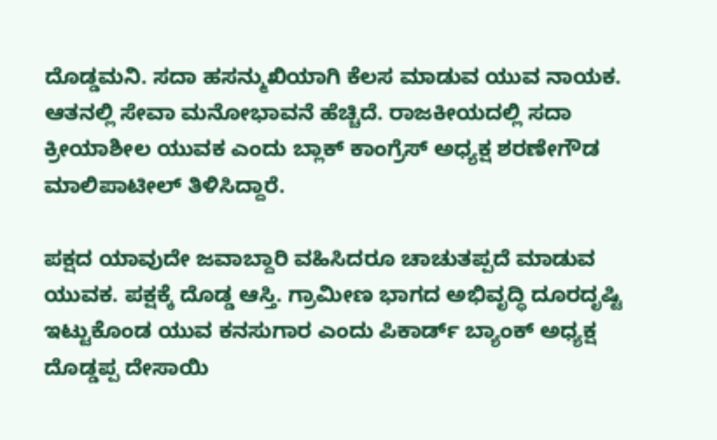ದೊಡ್ಡಮನಿ. ಸದಾ ಹಸನ್ಮುಖಿಯಾಗಿ ಕೆಲಸ ಮಾಡುವ ಯುವ ನಾಯಕ. ಆತನಲ್ಲಿ ಸೇವಾ ಮನೋಭಾವನೆ ಹೆಚ್ಚಿದೆ. ರಾಜಕೀಯದಲ್ಲಿ ಸದಾ ಕ್ರೀಯಾಶೀಲ ಯುವಕ ಎಂದು ಬ್ಲಾಕ್ ಕಾಂಗ್ರೆಸ್ ಅಧ್ಯಕ್ಷ ಶರಣೇಗೌಡ ಮಾಲಿಪಾಟೀಲ್ ತಿಳಿಸಿದ್ದಾರೆ.

ಪಕ್ಷದ ಯಾವುದೇ ಜವಾಬ್ದಾರಿ ವಹಿಸಿದರೂ ಚಾಚುತಪ್ಪದೆ ಮಾಡುವ ಯುವಕ. ಪಕ್ಷಕ್ಕೆ ದೊಡ್ಡ ಆಸ್ತಿ. ಗ್ರಾಮೀಣ ಭಾಗದ ಅಭಿವೃದ್ಧಿ ದೂರದೃಷ್ಟಿ ಇಟ್ಟುಕೊಂಡ ಯುವ ಕನಸುಗಾರ ಎಂದು ಪಿಕಾರ್ಡ್ ಬ್ಯಾಂಕ್ ಅಧ್ಯಕ್ಷ ದೊಡ್ಡಪ್ಪ ದೇಸಾಯಿ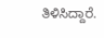ತಿಳಿಸಿದ್ದಾರೆ.